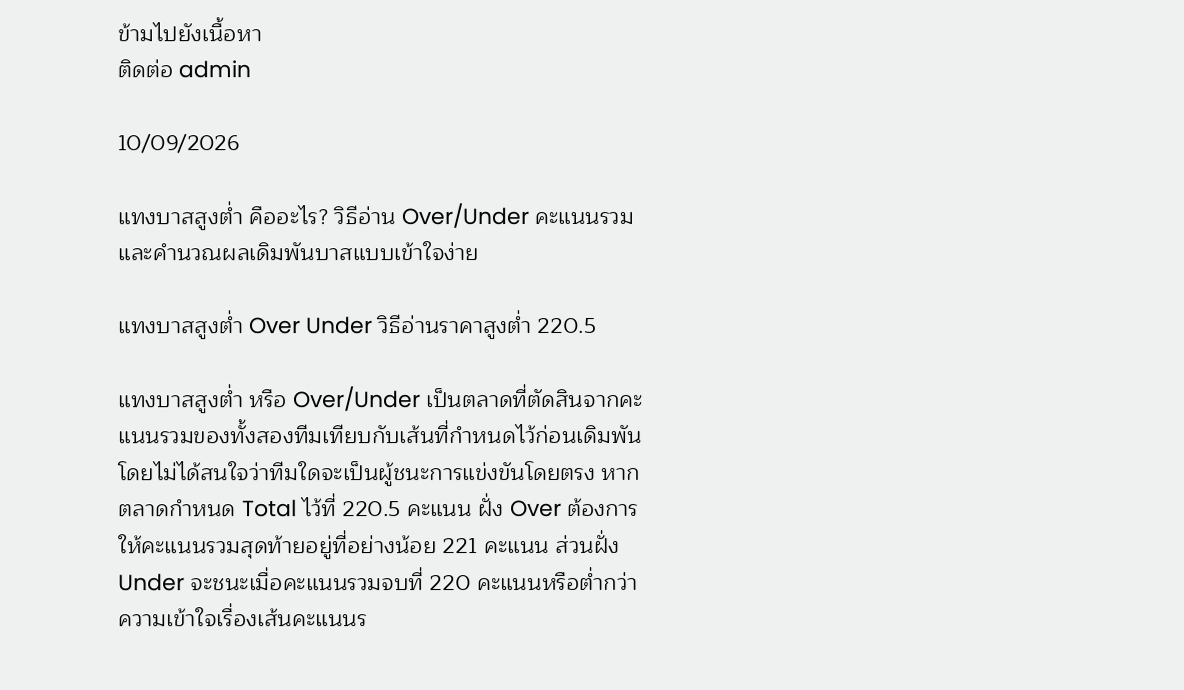ข้ามไปยังเนื้อหา
ติดต่อ admin

10/09/2026

แทงบาสสูงต่ำ คืออะไร? วิธีอ่าน Over/Under คะแนนรวม และคำนวณผลเดิมพันบาสแบบเข้าใจง่าย

แทงบาสสูงต่ำ Over Under วิธีอ่านราคาสูงต่ำ 220.5

แทงบาสสูงต่ำ หรือ Over/Under เป็นตลาดที่ตัดสินจากคะแนนรวมของทั้งสองทีมเทียบกับเส้นที่กำหนดไว้ก่อนเดิมพัน โดยไม่ได้สนใจว่าทีมใดจะเป็นผู้ชนะการแข่งขันโดยตรง หากตลาดกำหนด Total ไว้ที่ 220.5 คะแนน ฝั่ง Over ต้องการให้คะแนนรวมสุดท้ายอยู่ที่อย่างน้อย 221 คะแนน ส่วนฝั่ง Under จะชนะเมื่อคะแนนรวมจบที่ 220 คะแนนหรือต่ำกว่า ความเข้าใจเรื่องเส้นคะแนนร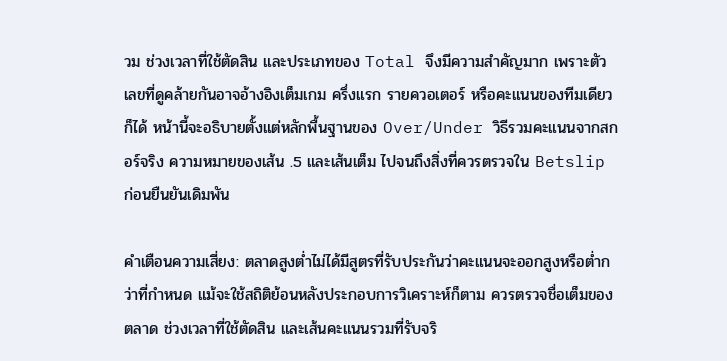วม ช่วงเวลาที่ใช้ตัดสิน และประเภทของ Total จึงมีความสำคัญมาก เพราะตัวเลขที่ดูคล้ายกันอาจอ้างอิงเต็มเกม ครึ่งแรก รายควอเตอร์ หรือคะแนนของทีมเดียวก็ได้ หน้านี้จะอธิบายตั้งแต่หลักพื้นฐานของ Over/Under วิธีรวมคะแนนจากสกอร์จริง ความหมายของเส้น .5 และเส้นเต็ม ไปจนถึงสิ่งที่ควรตรวจใน Betslip ก่อนยืนยันเดิมพัน

คำเตือนความเสี่ยง: ตลาดสูงต่ำไม่ได้มีสูตรที่รับประกันว่าคะแนนจะออกสูงหรือต่ำกว่าที่กำหนด แม้จะใช้สถิติย้อนหลังประกอบการวิเคราะห์ก็ตาม ควรตรวจชื่อเต็มของตลาด ช่วงเวลาที่ใช้ตัดสิน และเส้นคะแนนรวมที่รับจริ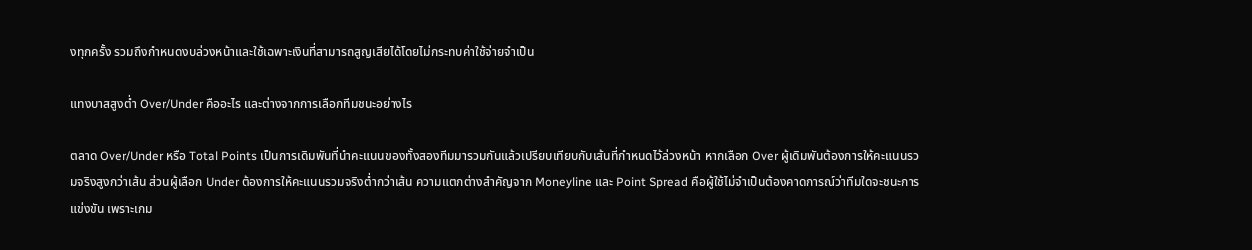งทุกครั้ง รวมถึงกำหนดงบล่วงหน้าและใช้เฉพาะเงินที่สามารถสูญเสียได้โดยไม่กระทบค่าใช้จ่ายจำเป็น

แทงบาสสูงต่ำ Over/Under คืออะไร และต่างจากการเลือกทีมชนะอย่างไร

ตลาด Over/Under หรือ Total Points เป็นการเดิมพันที่นำคะแนนของทั้งสองทีมมารวมกันแล้วเปรียบเทียบกับเส้นที่กำหนดไว้ล่วงหน้า หากเลือก Over ผู้เดิมพันต้องการให้คะแนนรวมจริงสูงกว่าเส้น ส่วนผู้เลือก Under ต้องการให้คะแนนรวมจริงต่ำกว่าเส้น ความแตกต่างสำคัญจาก Moneyline และ Point Spread คือผู้ใช้ไม่จำเป็นต้องคาดการณ์ว่าทีมใดจะชนะการแข่งขัน เพราะเกม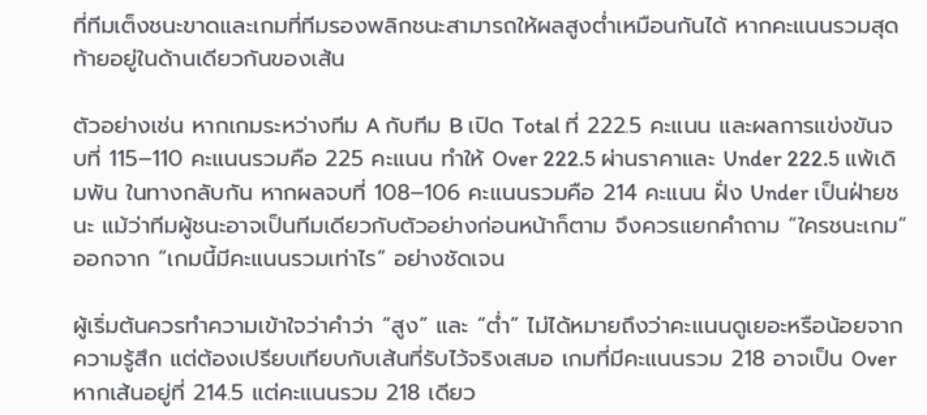ที่ทีมเต็งชนะขาดและเกมที่ทีมรองพลิกชนะสามารถให้ผลสูงต่ำเหมือนกันได้ หากคะแนนรวมสุดท้ายอยู่ในด้านเดียวกันของเส้น

ตัวอย่างเช่น หากเกมระหว่างทีม A กับทีม B เปิด Total ที่ 222.5 คะแนน และผลการแข่งขันจบที่ 115–110 คะแนนรวมคือ 225 คะแนน ทำให้ Over 222.5 ผ่านราคาและ Under 222.5 แพ้เดิมพัน ในทางกลับกัน หากผลจบที่ 108–106 คะแนนรวมคือ 214 คะแนน ฝั่ง Under เป็นฝ่ายชนะ แม้ว่าทีมผู้ชนะอาจเป็นทีมเดียวกับตัวอย่างก่อนหน้าก็ตาม จึงควรแยกคำถาม “ใครชนะเกม” ออกจาก “เกมนี้มีคะแนนรวมเท่าไร” อย่างชัดเจน

ผู้เริ่มต้นควรทำความเข้าใจว่าคำว่า “สูง” และ “ต่ำ” ไม่ได้หมายถึงว่าคะแนนดูเยอะหรือน้อยจากความรู้สึก แต่ต้องเปรียบเทียบกับเส้นที่รับไว้จริงเสมอ เกมที่มีคะแนนรวม 218 อาจเป็น Over หากเส้นอยู่ที่ 214.5 แต่คะแนนรวม 218 เดียว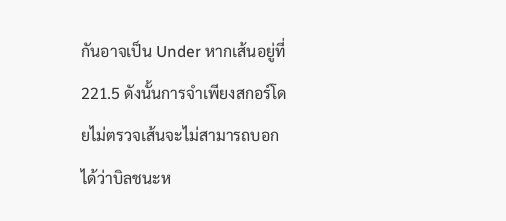กันอาจเป็น Under หากเส้นอยู่ที่ 221.5 ดังนั้นการจำเพียงสกอร์โดยไม่ตรวจเส้นจะไม่สามารถบอกได้ว่าบิลชนะห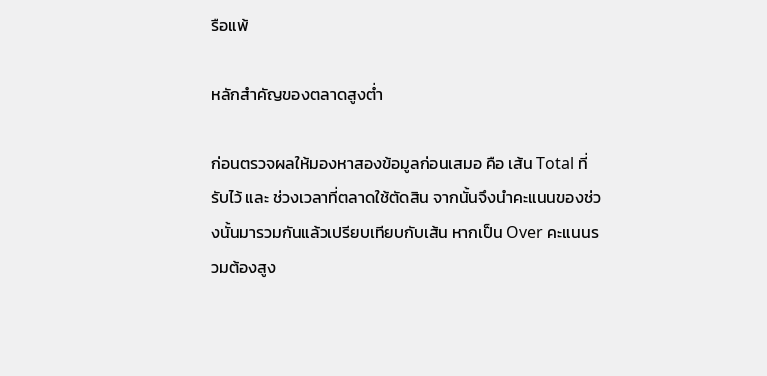รือแพ้

หลักสำคัญของตลาดสูงต่ำ

ก่อนตรวจผลให้มองหาสองข้อมูลก่อนเสมอ คือ เส้น Total ที่รับไว้ และ ช่วงเวลาที่ตลาดใช้ตัดสิน จากนั้นจึงนำคะแนนของช่วงนั้นมารวมกันแล้วเปรียบเทียบกับเส้น หากเป็น Over คะแนนรวมต้องสูง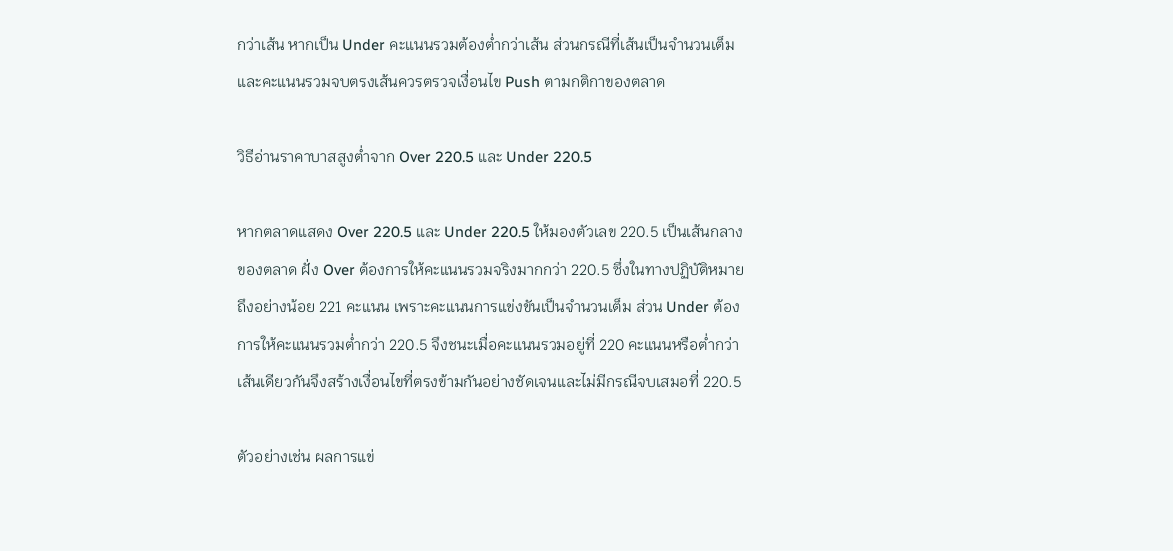กว่าเส้น หากเป็น Under คะแนนรวมต้องต่ำกว่าเส้น ส่วนกรณีที่เส้นเป็นจำนวนเต็มและคะแนนรวมจบตรงเส้นควรตรวจเงื่อนไข Push ตามกติกาของตลาด

วิธีอ่านราคาบาสสูงต่ำจาก Over 220.5 และ Under 220.5

หากตลาดแสดง Over 220.5 และ Under 220.5 ให้มองตัวเลข 220.5 เป็นเส้นกลางของตลาด ฝั่ง Over ต้องการให้คะแนนรวมจริงมากกว่า 220.5 ซึ่งในทางปฏิบัติหมายถึงอย่างน้อย 221 คะแนน เพราะคะแนนการแข่งขันเป็นจำนวนเต็ม ส่วน Under ต้องการให้คะแนนรวมต่ำกว่า 220.5 จึงชนะเมื่อคะแนนรวมอยู่ที่ 220 คะแนนหรือต่ำกว่า เส้นเดียวกันจึงสร้างเงื่อนไขที่ตรงข้ามกันอย่างชัดเจนและไม่มีกรณีจบเสมอที่ 220.5

ตัวอย่างเช่น ผลการแข่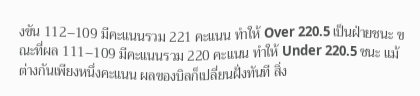งขัน 112–109 มีคะแนนรวม 221 คะแนน ทำให้ Over 220.5 เป็นฝ่ายชนะ ขณะที่ผล 111–109 มีคะแนนรวม 220 คะแนน ทำให้ Under 220.5 ชนะ แม้ต่างกันเพียงหนึ่งคะแนน ผลของบิลก็เปลี่ยนฝั่งทันที สิ่ง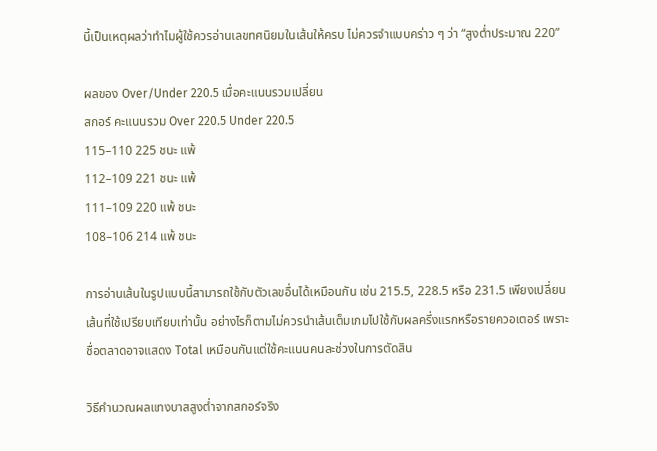นี้เป็นเหตุผลว่าทำไมผู้ใช้ควรอ่านเลขทศนิยมในเส้นให้ครบ ไม่ควรจำแบบคร่าว ๆ ว่า “สูงต่ำประมาณ 220”

ผลของ Over/Under 220.5 เมื่อคะแนนรวมเปลี่ยน
สกอร์ คะแนนรวม Over 220.5 Under 220.5
115–110 225 ชนะ แพ้
112–109 221 ชนะ แพ้
111–109 220 แพ้ ชนะ
108–106 214 แพ้ ชนะ

การอ่านเส้นในรูปแบบนี้สามารถใช้กับตัวเลขอื่นได้เหมือนกัน เช่น 215.5, 228.5 หรือ 231.5 เพียงเปลี่ยนเส้นที่ใช้เปรียบเทียบเท่านั้น อย่างไรก็ตามไม่ควรนำเส้นเต็มเกมไปใช้กับผลครึ่งแรกหรือรายควอเตอร์ เพราะชื่อตลาดอาจแสดง Total เหมือนกันแต่ใช้คะแนนคนละช่วงในการตัดสิน

วิธีคำนวณผลแทงบาสสูงต่ำจากสกอร์จริง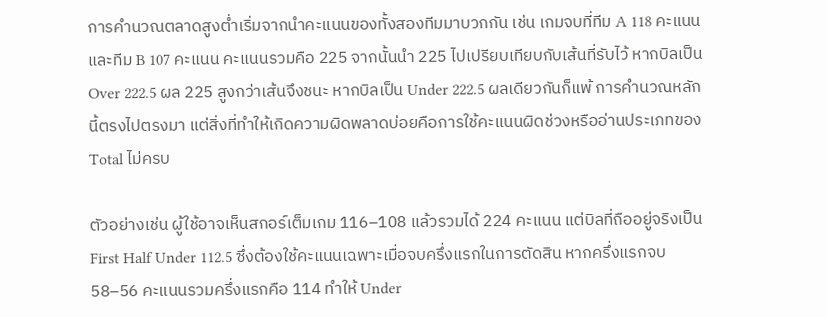การคำนวณตลาดสูงต่ำเริ่มจากนำคะแนนของทั้งสองทีมมาบวกกัน เช่น เกมจบที่ทีม A 118 คะแนนและทีม B 107 คะแนน คะแนนรวมคือ 225 จากนั้นนำ 225 ไปเปรียบเทียบกับเส้นที่รับไว้ หากบิลเป็น Over 222.5 ผล 225 สูงกว่าเส้นจึงชนะ หากบิลเป็น Under 222.5 ผลเดียวกันก็แพ้ การคำนวณหลักนี้ตรงไปตรงมา แต่สิ่งที่ทำให้เกิดความผิดพลาดบ่อยคือการใช้คะแนนผิดช่วงหรืออ่านประเภทของ Total ไม่ครบ

ตัวอย่างเช่น ผู้ใช้อาจเห็นสกอร์เต็มเกม 116–108 แล้วรวมได้ 224 คะแนน แต่บิลที่ถืออยู่จริงเป็น First Half Under 112.5 ซึ่งต้องใช้คะแนนเฉพาะเมื่อจบครึ่งแรกในการตัดสิน หากครึ่งแรกจบ 58–56 คะแนนรวมครึ่งแรกคือ 114 ทำให้ Under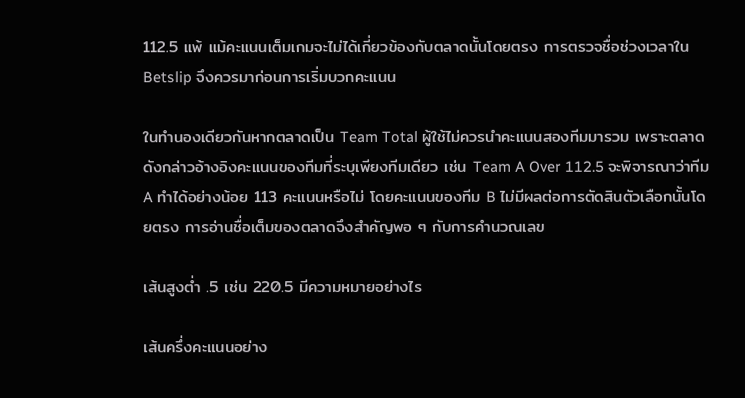112.5 แพ้ แม้คะแนนเต็มเกมจะไม่ได้เกี่ยวข้องกับตลาดนั้นโดยตรง การตรวจชื่อช่วงเวลาใน Betslip จึงควรมาก่อนการเริ่มบวกคะแนน

ในทำนองเดียวกันหากตลาดเป็น Team Total ผู้ใช้ไม่ควรนำคะแนนสองทีมมารวม เพราะตลาดดังกล่าวอ้างอิงคะแนนของทีมที่ระบุเพียงทีมเดียว เช่น Team A Over 112.5 จะพิจารณาว่าทีม A ทำได้อย่างน้อย 113 คะแนนหรือไม่ โดยคะแนนของทีม B ไม่มีผลต่อการตัดสินตัวเลือกนั้นโดยตรง การอ่านชื่อเต็มของตลาดจึงสำคัญพอ ๆ กับการคำนวณเลข

เส้นสูงต่ำ .5 เช่น 220.5 มีความหมายอย่างไร

เส้นครึ่งคะแนนอย่าง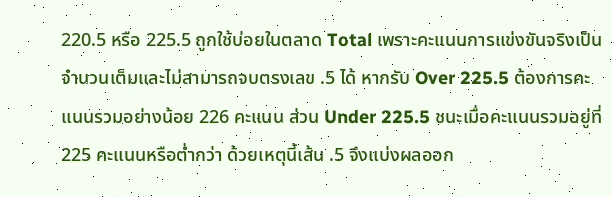220.5 หรือ 225.5 ถูกใช้บ่อยในตลาด Total เพราะคะแนนการแข่งขันจริงเป็นจำนวนเต็มและไม่สามารถจบตรงเลข .5 ได้ หากรับ Over 225.5 ต้องการคะแนนรวมอย่างน้อย 226 คะแนน ส่วน Under 225.5 ชนะเมื่อคะแนนรวมอยู่ที่ 225 คะแนนหรือต่ำกว่า ด้วยเหตุนี้เส้น .5 จึงแบ่งผลออก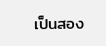เป็นสอง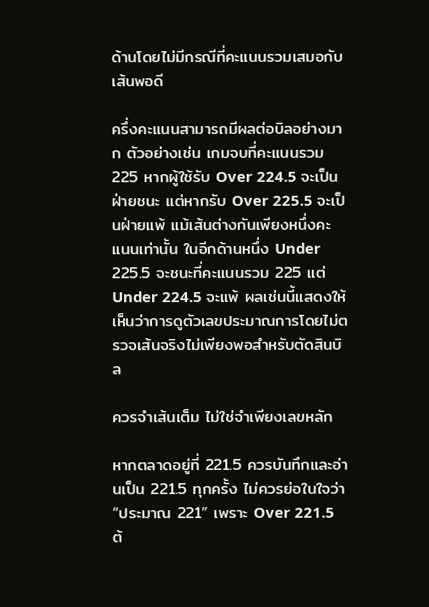ด้านโดยไม่มีกรณีที่คะแนนรวมเสมอกับเส้นพอดี

ครึ่งคะแนนสามารถมีผลต่อบิลอย่างมาก ตัวอย่างเช่น เกมจบที่คะแนนรวม 225 หากผู้ใช้รับ Over 224.5 จะเป็นฝ่ายชนะ แต่หากรับ Over 225.5 จะเป็นฝ่ายแพ้ แม้เส้นต่างกันเพียงหนึ่งคะแนนเท่านั้น ในอีกด้านหนึ่ง Under 225.5 จะชนะที่คะแนนรวม 225 แต่ Under 224.5 จะแพ้ ผลเช่นนี้แสดงให้เห็นว่าการดูตัวเลขประมาณการโดยไม่ตรวจเส้นจริงไม่เพียงพอสำหรับตัดสินบิล

ควรจำเส้นเต็ม ไม่ใช่จำเพียงเลขหลัก

หากตลาดอยู่ที่ 221.5 ควรบันทึกและอ่านเป็น 221.5 ทุกครั้ง ไม่ควรย่อในใจว่า “ประมาณ 221” เพราะ Over 221.5 ต้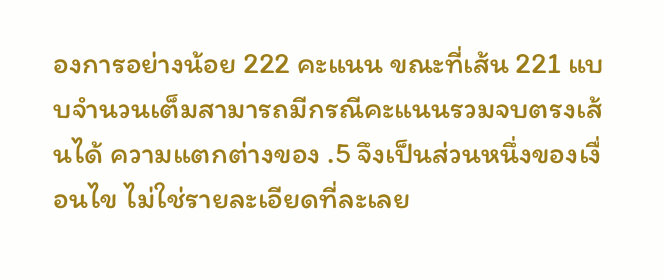องการอย่างน้อย 222 คะแนน ขณะที่เส้น 221 แบบจำนวนเต็มสามารถมีกรณีคะแนนรวมจบตรงเส้นได้ ความแตกต่างของ .5 จึงเป็นส่วนหนึ่งของเงื่อนไข ไม่ใช่รายละเอียดที่ละเลย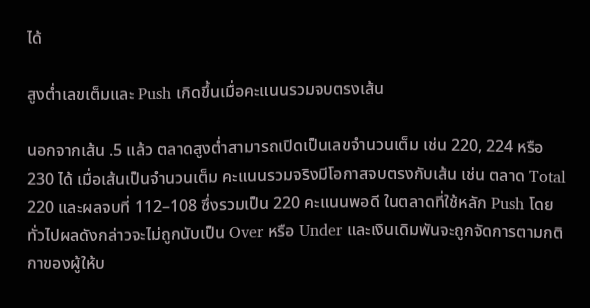ได้

สูงต่ำเลขเต็มและ Push เกิดขึ้นเมื่อคะแนนรวมจบตรงเส้น

นอกจากเส้น .5 แล้ว ตลาดสูงต่ำสามารถเปิดเป็นเลขจำนวนเต็ม เช่น 220, 224 หรือ 230 ได้ เมื่อเส้นเป็นจำนวนเต็ม คะแนนรวมจริงมีโอกาสจบตรงกับเส้น เช่น ตลาด Total 220 และผลจบที่ 112–108 ซึ่งรวมเป็น 220 คะแนนพอดี ในตลาดที่ใช้หลัก Push โดยทั่วไปผลดังกล่าวจะไม่ถูกนับเป็น Over หรือ Under และเงินเดิมพันจะถูกจัดการตามกติกาของผู้ให้บ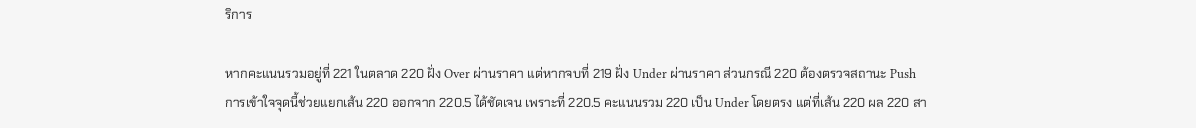ริการ

หากคะแนนรวมอยู่ที่ 221 ในตลาด 220 ฝั่ง Over ผ่านราคา แต่หากจบที่ 219 ฝั่ง Under ผ่านราคา ส่วนกรณี 220 ต้องตรวจสถานะ Push การเข้าใจจุดนี้ช่วยแยกเส้น 220 ออกจาก 220.5 ได้ชัดเจน เพราะที่ 220.5 คะแนนรวม 220 เป็น Under โดยตรง แต่ที่เส้น 220 ผล 220 สา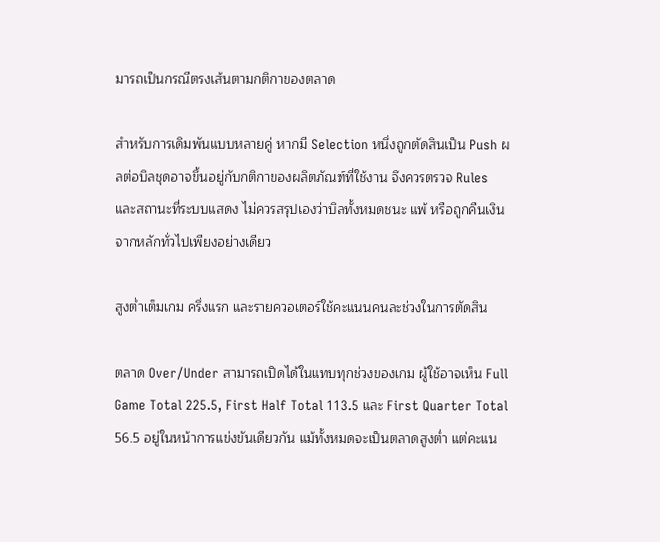มารถเป็นกรณีตรงเส้นตามกติกาของตลาด

สำหรับการเดิมพันแบบหลายคู่ หากมี Selection หนึ่งถูกตัดสินเป็น Push ผลต่อบิลชุดอาจขึ้นอยู่กับกติกาของผลิตภัณฑ์ที่ใช้งาน จึงควรตรวจ Rules และสถานะที่ระบบแสดง ไม่ควรสรุปเองว่าบิลทั้งหมดชนะ แพ้ หรือถูกคืนเงินจากหลักทั่วไปเพียงอย่างเดียว

สูงต่ำเต็มเกม ครึ่งแรก และรายควอเตอร์ใช้คะแนนคนละช่วงในการตัดสิน

ตลาด Over/Under สามารถเปิดได้ในแทบทุกช่วงของเกม ผู้ใช้อาจเห็น Full Game Total 225.5, First Half Total 113.5 และ First Quarter Total 56.5 อยู่ในหน้าการแข่งขันเดียวกัน แม้ทั้งหมดจะเป็นตลาดสูงต่ำ แต่คะแน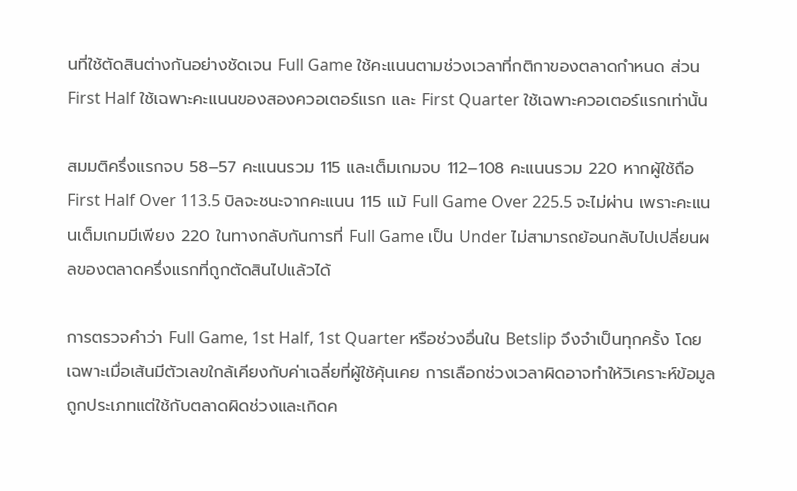นที่ใช้ตัดสินต่างกันอย่างชัดเจน Full Game ใช้คะแนนตามช่วงเวลาที่กติกาของตลาดกำหนด ส่วน First Half ใช้เฉพาะคะแนนของสองควอเตอร์แรก และ First Quarter ใช้เฉพาะควอเตอร์แรกเท่านั้น

สมมติครึ่งแรกจบ 58–57 คะแนนรวม 115 และเต็มเกมจบ 112–108 คะแนนรวม 220 หากผู้ใช้ถือ First Half Over 113.5 บิลจะชนะจากคะแนน 115 แม้ Full Game Over 225.5 จะไม่ผ่าน เพราะคะแนนเต็มเกมมีเพียง 220 ในทางกลับกันการที่ Full Game เป็น Under ไม่สามารถย้อนกลับไปเปลี่ยนผลของตลาดครึ่งแรกที่ถูกตัดสินไปแล้วได้

การตรวจคำว่า Full Game, 1st Half, 1st Quarter หรือช่วงอื่นใน Betslip จึงจำเป็นทุกครั้ง โดยเฉพาะเมื่อเส้นมีตัวเลขใกล้เคียงกับค่าเฉลี่ยที่ผู้ใช้คุ้นเคย การเลือกช่วงเวลาผิดอาจทำให้วิเคราะห์ข้อมูลถูกประเภทแต่ใช้กับตลาดผิดช่วงและเกิดค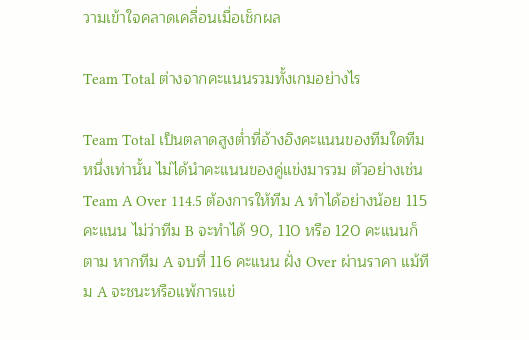วามเข้าใจคลาดเคลื่อนเมื่อเช็กผล

Team Total ต่างจากคะแนนรวมทั้งเกมอย่างไร

Team Total เป็นตลาดสูงต่ำที่อ้างอิงคะแนนของทีมใดทีมหนึ่งเท่านั้น ไม่ได้นำคะแนนของคู่แข่งมารวม ตัวอย่างเช่น Team A Over 114.5 ต้องการให้ทีม A ทำได้อย่างน้อย 115 คะแนน ไม่ว่าทีม B จะทำได้ 90, 110 หรือ 120 คะแนนก็ตาม หากทีม A จบที่ 116 คะแนน ฝั่ง Over ผ่านราคา แม้ทีม A จะชนะหรือแพ้การแข่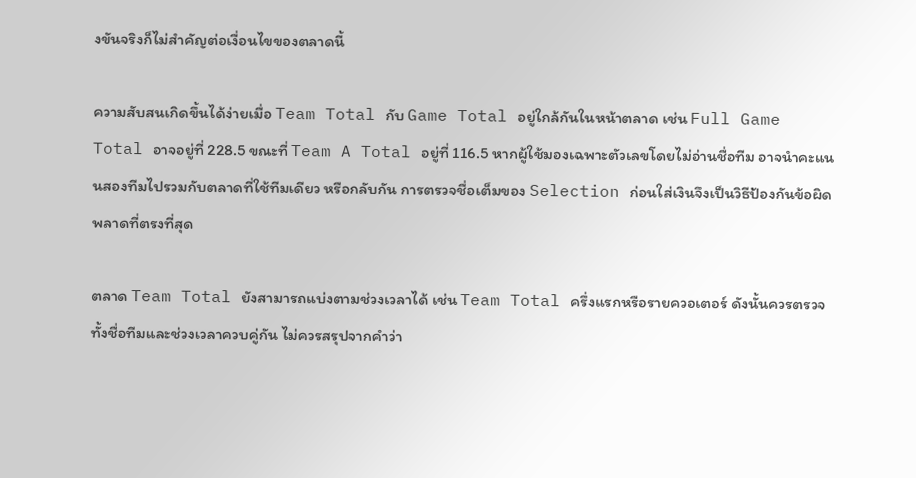งขันจริงก็ไม่สำคัญต่อเงื่อนไขของตลาดนี้

ความสับสนเกิดขึ้นได้ง่ายเมื่อ Team Total กับ Game Total อยู่ใกล้กันในหน้าตลาด เช่น Full Game Total อาจอยู่ที่ 228.5 ขณะที่ Team A Total อยู่ที่ 116.5 หากผู้ใช้มองเฉพาะตัวเลขโดยไม่อ่านชื่อทีม อาจนำคะแนนสองทีมไปรวมกับตลาดที่ใช้ทีมเดียว หรือกลับกัน การตรวจชื่อเต็มของ Selection ก่อนใส่เงินจึงเป็นวิธีป้องกันข้อผิดพลาดที่ตรงที่สุด

ตลาด Team Total ยังสามารถแบ่งตามช่วงเวลาได้ เช่น Team Total ครึ่งแรกหรือรายควอเตอร์ ดังนั้นควรตรวจทั้งชื่อทีมและช่วงเวลาควบคู่กัน ไม่ควรสรุปจากคำว่า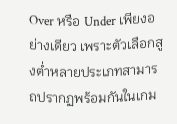Over หรือ Under เพียงอย่างเดียว เพราะตัวเลือกสูงต่ำหลายประเภทสามารถปรากฏพร้อมกันในเกม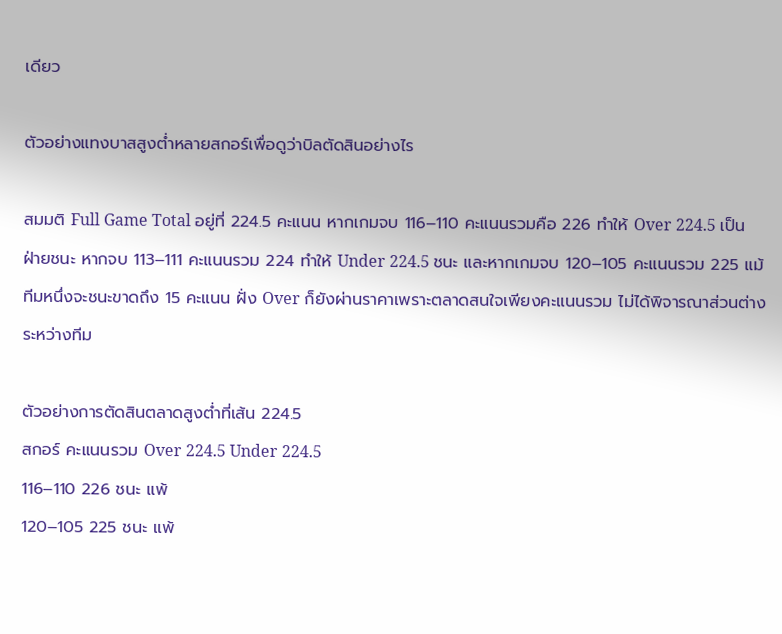เดียว

ตัวอย่างแทงบาสสูงต่ำหลายสกอร์เพื่อดูว่าบิลตัดสินอย่างไร

สมมติ Full Game Total อยู่ที่ 224.5 คะแนน หากเกมจบ 116–110 คะแนนรวมคือ 226 ทำให้ Over 224.5 เป็นฝ่ายชนะ หากจบ 113–111 คะแนนรวม 224 ทำให้ Under 224.5 ชนะ และหากเกมจบ 120–105 คะแนนรวม 225 แม้ทีมหนึ่งจะชนะขาดถึง 15 คะแนน ฝั่ง Over ก็ยังผ่านราคาเพราะตลาดสนใจเพียงคะแนนรวม ไม่ได้พิจารณาส่วนต่างระหว่างทีม

ตัวอย่างการตัดสินตลาดสูงต่ำที่เส้น 224.5
สกอร์ คะแนนรวม Over 224.5 Under 224.5
116–110 226 ชนะ แพ้
120–105 225 ชนะ แพ้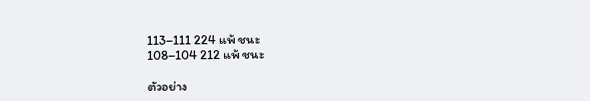113–111 224 แพ้ ชนะ
108–104 212 แพ้ ชนะ

ตัวอย่าง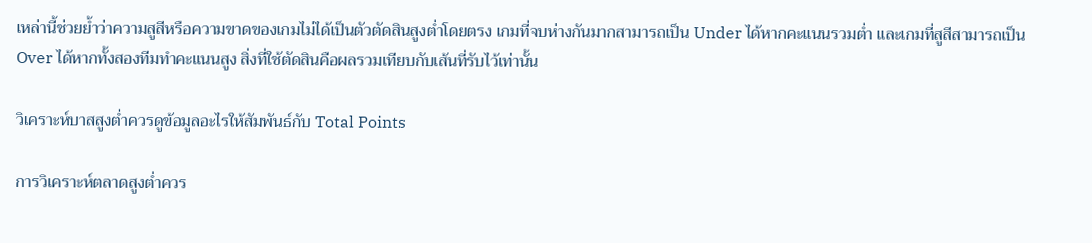เหล่านี้ช่วยย้ำว่าความสูสีหรือความขาดของเกมไม่ได้เป็นตัวตัดสินสูงต่ำโดยตรง เกมที่จบห่างกันมากสามารถเป็น Under ได้หากคะแนนรวมต่ำ และเกมที่สูสีสามารถเป็น Over ได้หากทั้งสองทีมทำคะแนนสูง สิ่งที่ใช้ตัดสินคือผลรวมเทียบกับเส้นที่รับไว้เท่านั้น

วิเคราะห์บาสสูงต่ำควรดูข้อมูลอะไรให้สัมพันธ์กับ Total Points

การวิเคราะห์ตลาดสูงต่ำควร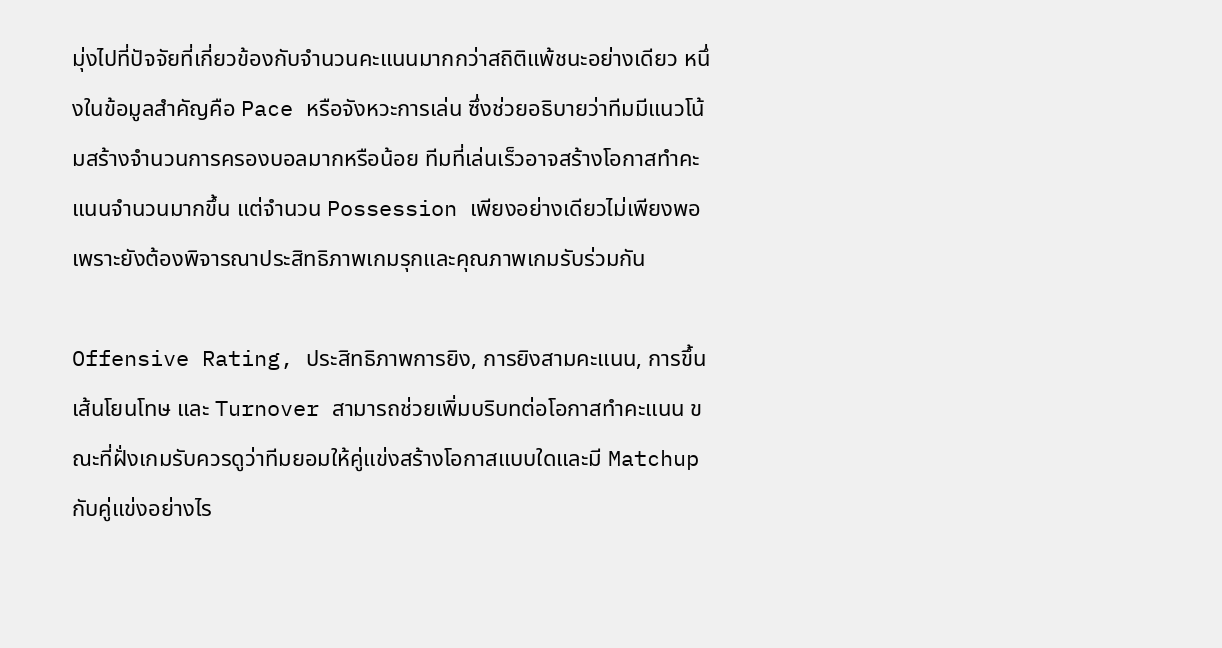มุ่งไปที่ปัจจัยที่เกี่ยวข้องกับจำนวนคะแนนมากกว่าสถิติแพ้ชนะอย่างเดียว หนึ่งในข้อมูลสำคัญคือ Pace หรือจังหวะการเล่น ซึ่งช่วยอธิบายว่าทีมมีแนวโน้มสร้างจำนวนการครองบอลมากหรือน้อย ทีมที่เล่นเร็วอาจสร้างโอกาสทำคะแนนจำนวนมากขึ้น แต่จำนวน Possession เพียงอย่างเดียวไม่เพียงพอ เพราะยังต้องพิจารณาประสิทธิภาพเกมรุกและคุณภาพเกมรับร่วมกัน

Offensive Rating, ประสิทธิภาพการยิง, การยิงสามคะแนน, การขึ้นเส้นโยนโทษ และ Turnover สามารถช่วยเพิ่มบริบทต่อโอกาสทำคะแนน ขณะที่ฝั่งเกมรับควรดูว่าทีมยอมให้คู่แข่งสร้างโอกาสแบบใดและมี Matchup กับคู่แข่งอย่างไร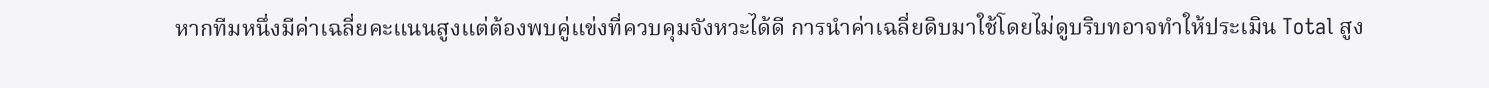หากทีมหนึ่งมีค่าเฉลี่ยคะแนนสูงแต่ต้องพบคู่แข่งที่ควบคุมจังหวะได้ดี การนำค่าเฉลี่ยดิบมาใช้โดยไม่ดูบริบทอาจทำให้ประเมิน Total สูง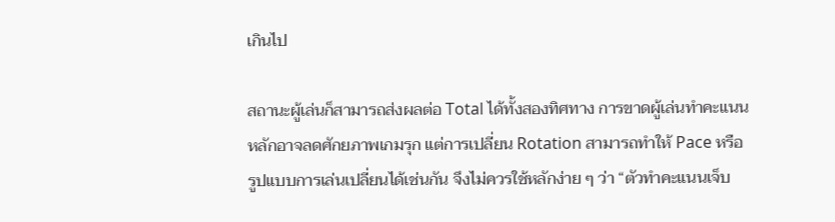เกินไป

สถานะผู้เล่นก็สามารถส่งผลต่อ Total ได้ทั้งสองทิศทาง การขาดผู้เล่นทำคะแนนหลักอาจลดศักยภาพเกมรุก แต่การเปลี่ยน Rotation สามารถทำให้ Pace หรือรูปแบบการเล่นเปลี่ยนได้เช่นกัน จึงไม่ควรใช้หลักง่าย ๆ ว่า “ตัวทำคะแนนเจ็บ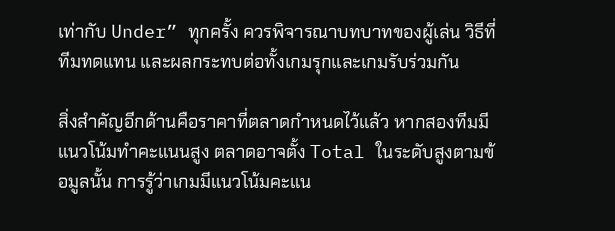เท่ากับ Under” ทุกครั้ง ควรพิจารณาบทบาทของผู้เล่น วิธีที่ทีมทดแทน และผลกระทบต่อทั้งเกมรุกและเกมรับร่วมกัน

สิ่งสำคัญอีกด้านคือราคาที่ตลาดกำหนดไว้แล้ว หากสองทีมมีแนวโน้มทำคะแนนสูง ตลาดอาจตั้ง Total ในระดับสูงตามข้อมูลนั้น การรู้ว่าเกมมีแนวโน้มคะแน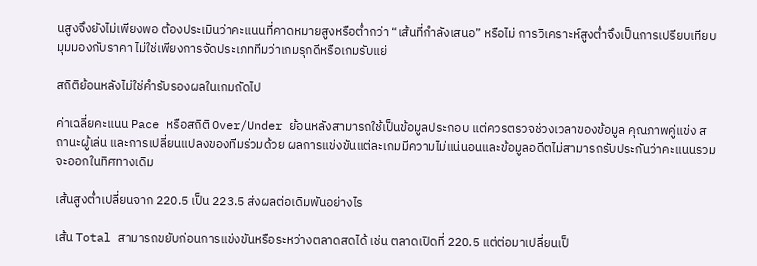นสูงจึงยังไม่เพียงพอ ต้องประเมินว่าคะแนนที่คาดหมายสูงหรือต่ำกว่า “เส้นที่กำลังเสนอ” หรือไม่ การวิเคราะห์สูงต่ำจึงเป็นการเปรียบเทียบมุมมองกับราคา ไม่ใช่เพียงการจัดประเภททีมว่าเกมรุกดีหรือเกมรับแย่

สถิติย้อนหลังไม่ใช่คำรับรองผลในเกมถัดไป

ค่าเฉลี่ยคะแนน Pace หรือสถิติ Over/Under ย้อนหลังสามารถใช้เป็นข้อมูลประกอบ แต่ควรตรวจช่วงเวลาของข้อมูล คุณภาพคู่แข่ง สถานะผู้เล่น และการเปลี่ยนแปลงของทีมร่วมด้วย ผลการแข่งขันแต่ละเกมมีความไม่แน่นอนและข้อมูลอดีตไม่สามารถรับประกันว่าคะแนนรวมจะออกในทิศทางเดิม

เส้นสูงต่ำเปลี่ยนจาก 220.5 เป็น 223.5 ส่งผลต่อเดิมพันอย่างไร

เส้น Total สามารถขยับก่อนการแข่งขันหรือระหว่างตลาดสดได้ เช่น ตลาดเปิดที่ 220.5 แต่ต่อมาเปลี่ยนเป็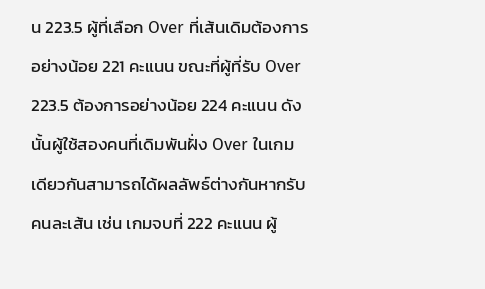น 223.5 ผู้ที่เลือก Over ที่เส้นเดิมต้องการอย่างน้อย 221 คะแนน ขณะที่ผู้ที่รับ Over 223.5 ต้องการอย่างน้อย 224 คะแนน ดังนั้นผู้ใช้สองคนที่เดิมพันฝั่ง Over ในเกมเดียวกันสามารถได้ผลลัพธ์ต่างกันหากรับคนละเส้น เช่น เกมจบที่ 222 คะแนน ผู้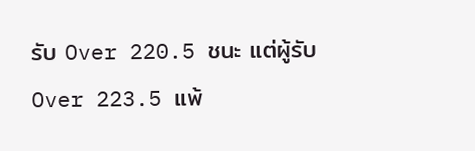รับ Over 220.5 ชนะ แต่ผู้รับ Over 223.5 แพ้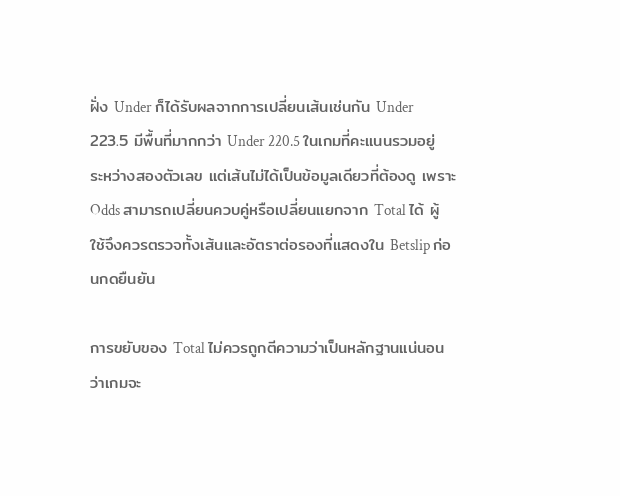ฝั่ง Under ก็ได้รับผลจากการเปลี่ยนเส้นเช่นกัน Under 223.5 มีพื้นที่มากกว่า Under 220.5 ในเกมที่คะแนนรวมอยู่ระหว่างสองตัวเลข แต่เส้นไม่ได้เป็นข้อมูลเดียวที่ต้องดู เพราะ Odds สามารถเปลี่ยนควบคู่หรือเปลี่ยนแยกจาก Total ได้ ผู้ใช้จึงควรตรวจทั้งเส้นและอัตราต่อรองที่แสดงใน Betslip ก่อนกดยืนยัน

การขยับของ Total ไม่ควรถูกตีความว่าเป็นหลักฐานแน่นอนว่าเกมจะ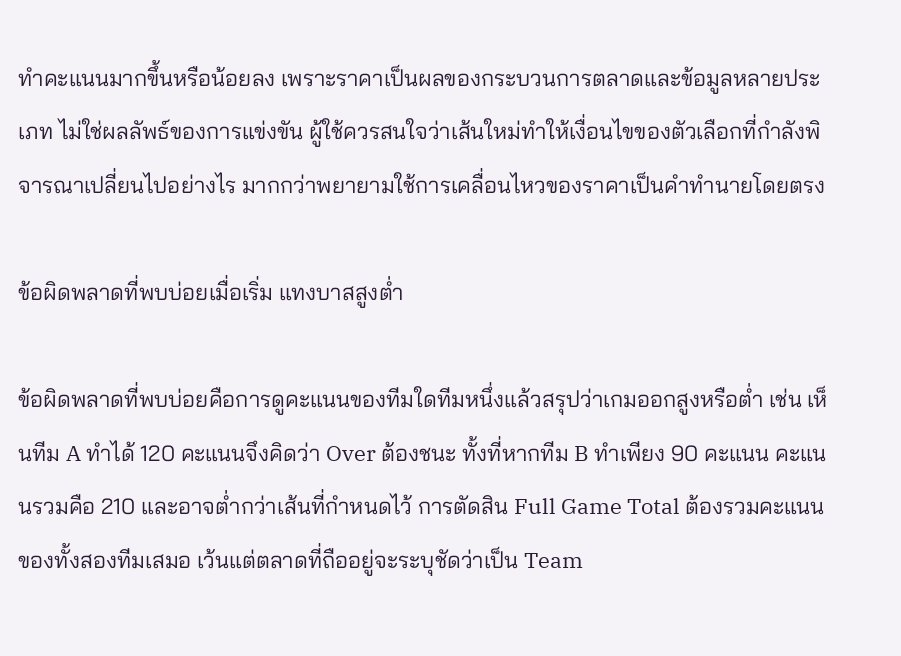ทำคะแนนมากขึ้นหรือน้อยลง เพราะราคาเป็นผลของกระบวนการตลาดและข้อมูลหลายประเภท ไม่ใช่ผลลัพธ์ของการแข่งขัน ผู้ใช้ควรสนใจว่าเส้นใหม่ทำให้เงื่อนไขของตัวเลือกที่กำลังพิจารณาเปลี่ยนไปอย่างไร มากกว่าพยายามใช้การเคลื่อนไหวของราคาเป็นคำทำนายโดยตรง

ข้อผิดพลาดที่พบบ่อยเมื่อเริ่ม แทงบาสสูงต่ำ

ข้อผิดพลาดที่พบบ่อยคือการดูคะแนนของทีมใดทีมหนึ่งแล้วสรุปว่าเกมออกสูงหรือต่ำ เช่น เห็นทีม A ทำได้ 120 คะแนนจึงคิดว่า Over ต้องชนะ ทั้งที่หากทีม B ทำเพียง 90 คะแนน คะแนนรวมคือ 210 และอาจต่ำกว่าเส้นที่กำหนดไว้ การตัดสิน Full Game Total ต้องรวมคะแนนของทั้งสองทีมเสมอ เว้นแต่ตลาดที่ถืออยู่จะระบุชัดว่าเป็น Team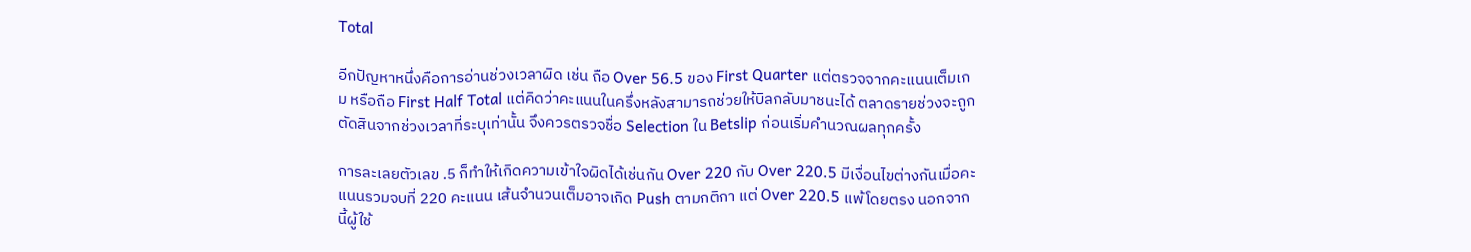Total

อีกปัญหาหนึ่งคือการอ่านช่วงเวลาผิด เช่น ถือ Over 56.5 ของ First Quarter แต่ตรวจจากคะแนนเต็มเกม หรือถือ First Half Total แต่คิดว่าคะแนนในครึ่งหลังสามารถช่วยให้บิลกลับมาชนะได้ ตลาดรายช่วงจะถูกตัดสินจากช่วงเวลาที่ระบุเท่านั้น จึงควรตรวจชื่อ Selection ใน Betslip ก่อนเริ่มคำนวณผลทุกครั้ง

การละเลยตัวเลข .5 ก็ทำให้เกิดความเข้าใจผิดได้เช่นกัน Over 220 กับ Over 220.5 มีเงื่อนไขต่างกันเมื่อคะแนนรวมจบที่ 220 คะแนน เส้นจำนวนเต็มอาจเกิด Push ตามกติกา แต่ Over 220.5 แพ้โดยตรง นอกจากนี้ผู้ใช้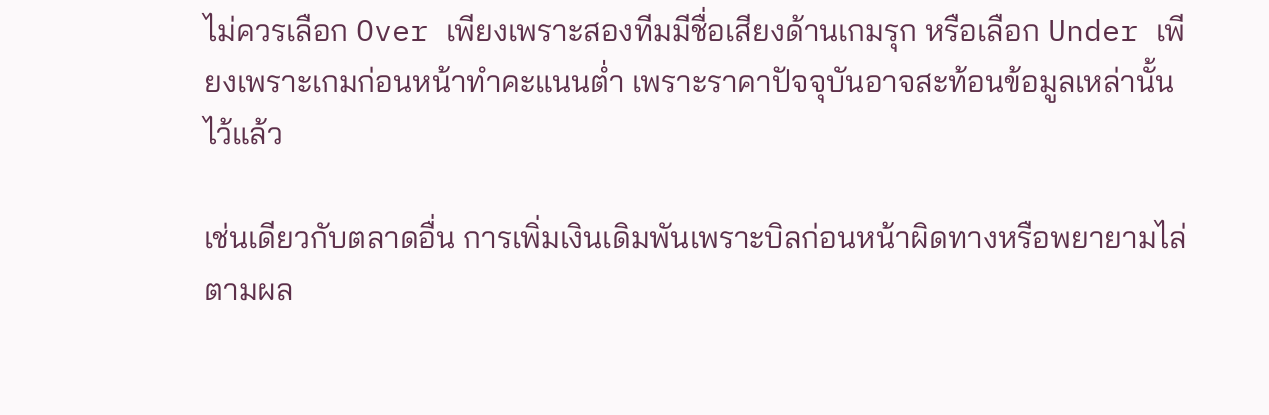ไม่ควรเลือก Over เพียงเพราะสองทีมมีชื่อเสียงด้านเกมรุก หรือเลือก Under เพียงเพราะเกมก่อนหน้าทำคะแนนต่ำ เพราะราคาปัจจุบันอาจสะท้อนข้อมูลเหล่านั้นไว้แล้ว

เช่นเดียวกับตลาดอื่น การเพิ่มเงินเดิมพันเพราะบิลก่อนหน้าผิดทางหรือพยายามไล่ตามผล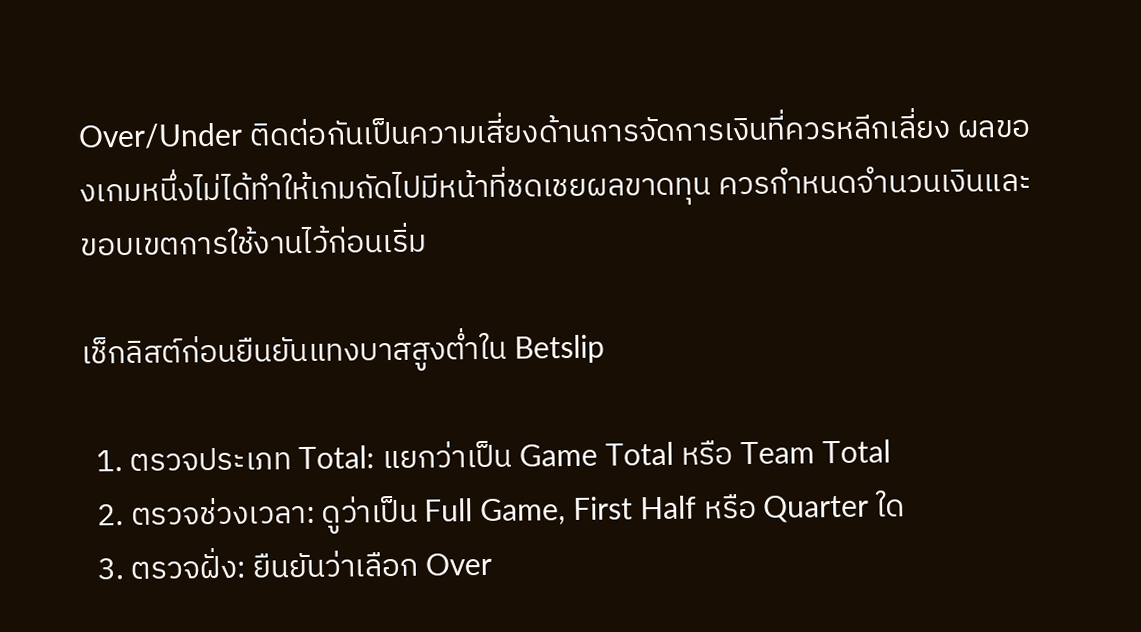Over/Under ติดต่อกันเป็นความเสี่ยงด้านการจัดการเงินที่ควรหลีกเลี่ยง ผลของเกมหนึ่งไม่ได้ทำให้เกมถัดไปมีหน้าที่ชดเชยผลขาดทุน ควรกำหนดจำนวนเงินและขอบเขตการใช้งานไว้ก่อนเริ่ม

เช็กลิสต์ก่อนยืนยันแทงบาสสูงต่ำใน Betslip

  1. ตรวจประเภท Total: แยกว่าเป็น Game Total หรือ Team Total
  2. ตรวจช่วงเวลา: ดูว่าเป็น Full Game, First Half หรือ Quarter ใด
  3. ตรวจฝั่ง: ยืนยันว่าเลือก Over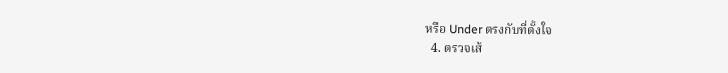หรือ Under ตรงกับที่ตั้งใจ
  4. ตรวจเส้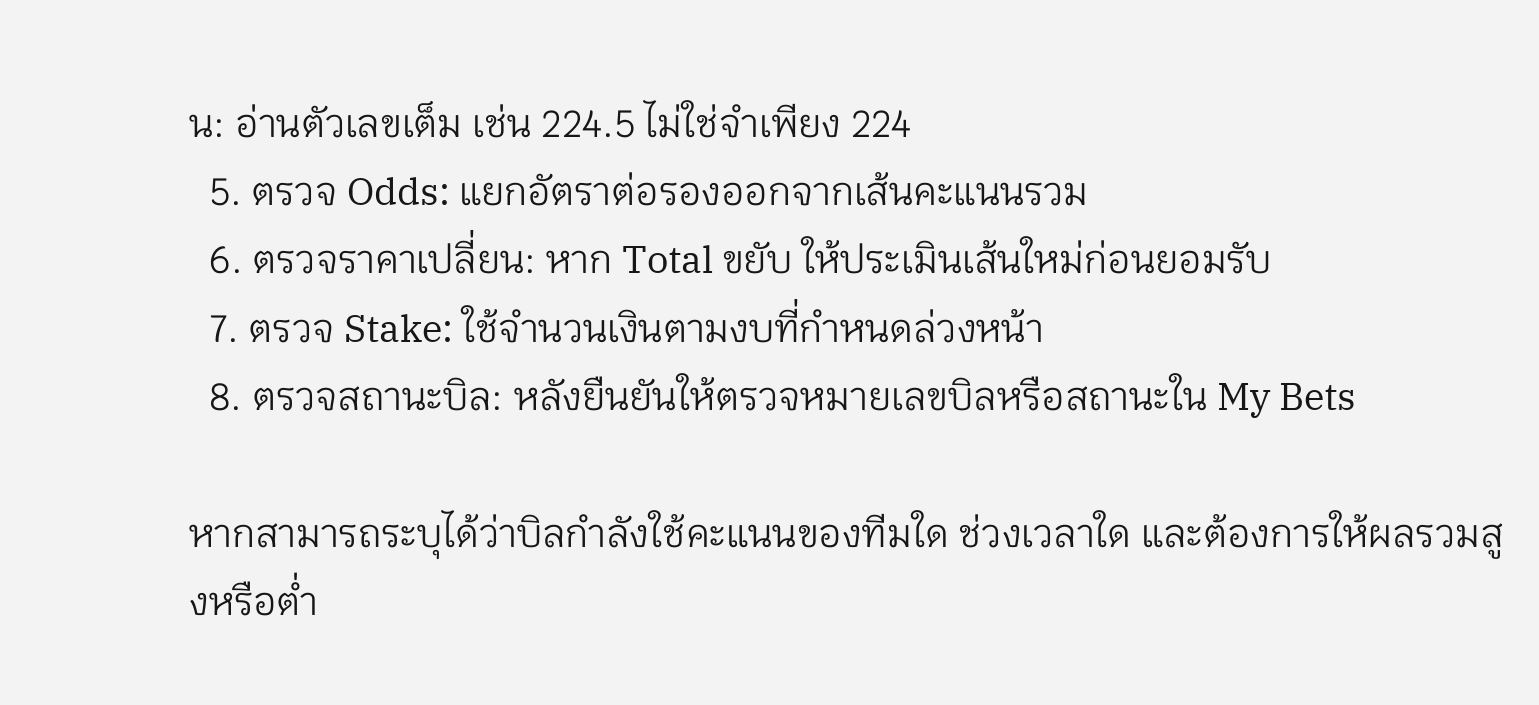น: อ่านตัวเลขเต็ม เช่น 224.5 ไม่ใช่จำเพียง 224
  5. ตรวจ Odds: แยกอัตราต่อรองออกจากเส้นคะแนนรวม
  6. ตรวจราคาเปลี่ยน: หาก Total ขยับ ให้ประเมินเส้นใหม่ก่อนยอมรับ
  7. ตรวจ Stake: ใช้จำนวนเงินตามงบที่กำหนดล่วงหน้า
  8. ตรวจสถานะบิล: หลังยืนยันให้ตรวจหมายเลขบิลหรือสถานะใน My Bets

หากสามารถระบุได้ว่าบิลกำลังใช้คะแนนของทีมใด ช่วงเวลาใด และต้องการให้ผลรวมสูงหรือต่ำ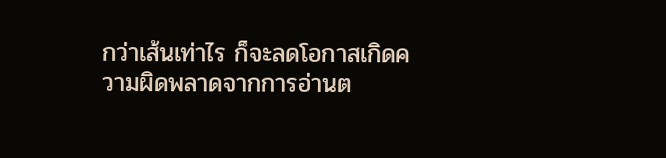กว่าเส้นเท่าไร ก็จะลดโอกาสเกิดความผิดพลาดจากการอ่านต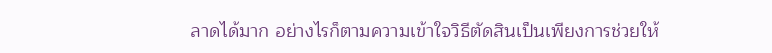ลาดได้มาก อย่างไรก็ตามความเข้าใจวิธีตัดสินเป็นเพียงการช่วยให้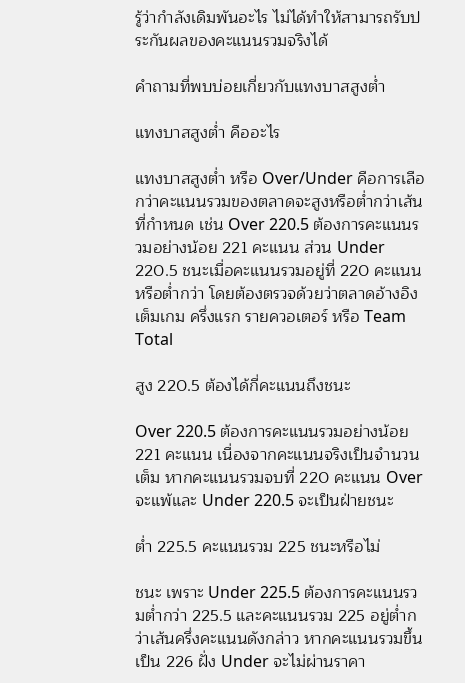รู้ว่ากำลังเดิมพันอะไร ไม่ได้ทำให้สามารถรับประกันผลของคะแนนรวมจริงได้

คำถามที่พบบ่อยเกี่ยวกับแทงบาสสูงต่ำ

แทงบาสสูงต่ำ คืออะไร

แทงบาสสูงต่ำ หรือ Over/Under คือการเลือกว่าคะแนนรวมของตลาดจะสูงหรือต่ำกว่าเส้นที่กำหนด เช่น Over 220.5 ต้องการคะแนนรวมอย่างน้อย 221 คะแนน ส่วน Under 220.5 ชนะเมื่อคะแนนรวมอยู่ที่ 220 คะแนนหรือต่ำกว่า โดยต้องตรวจด้วยว่าตลาดอ้างอิงเต็มเกม ครึ่งแรก รายควอเตอร์ หรือ Team Total

สูง 220.5 ต้องได้กี่คะแนนถึงชนะ

Over 220.5 ต้องการคะแนนรวมอย่างน้อย 221 คะแนน เนื่องจากคะแนนจริงเป็นจำนวนเต็ม หากคะแนนรวมจบที่ 220 คะแนน Over จะแพ้และ Under 220.5 จะเป็นฝ่ายชนะ

ต่ำ 225.5 คะแนนรวม 225 ชนะหรือไม่

ชนะ เพราะ Under 225.5 ต้องการคะแนนรวมต่ำกว่า 225.5 และคะแนนรวม 225 อยู่ต่ำกว่าเส้นครึ่งคะแนนดังกล่าว หากคะแนนรวมขึ้นเป็น 226 ฝั่ง Under จะไม่ผ่านราคา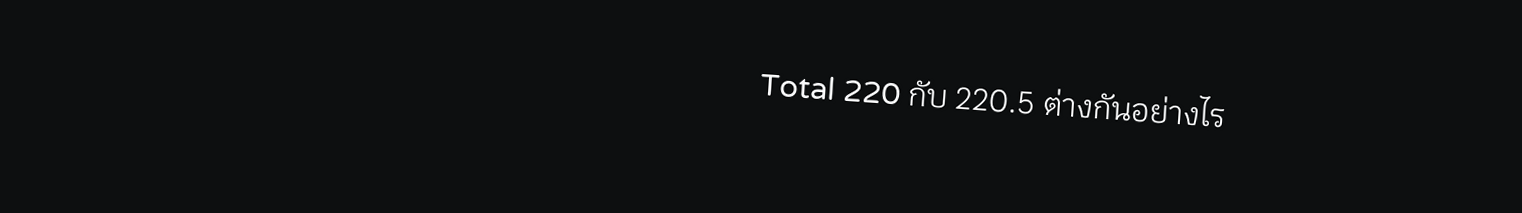Total 220 กับ 220.5 ต่างกันอย่างไร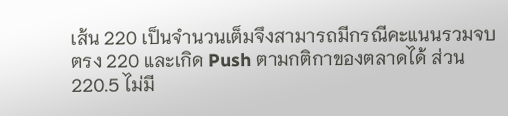เส้น 220 เป็นจำนวนเต็มจึงสามารถมีกรณีคะแนนรวมจบตรง 220 และเกิด Push ตามกติกาของตลาดได้ ส่วน 220.5 ไม่มี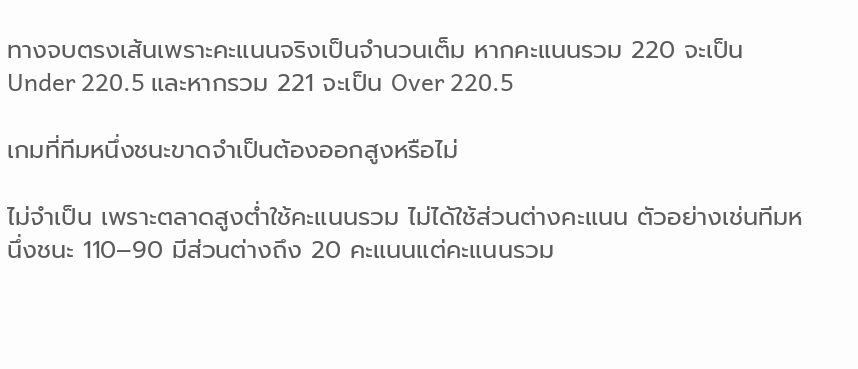ทางจบตรงเส้นเพราะคะแนนจริงเป็นจำนวนเต็ม หากคะแนนรวม 220 จะเป็น Under 220.5 และหากรวม 221 จะเป็น Over 220.5

เกมที่ทีมหนึ่งชนะขาดจำเป็นต้องออกสูงหรือไม่

ไม่จำเป็น เพราะตลาดสูงต่ำใช้คะแนนรวม ไม่ได้ใช้ส่วนต่างคะแนน ตัวอย่างเช่นทีมหนึ่งชนะ 110–90 มีส่วนต่างถึง 20 คะแนนแต่คะแนนรวม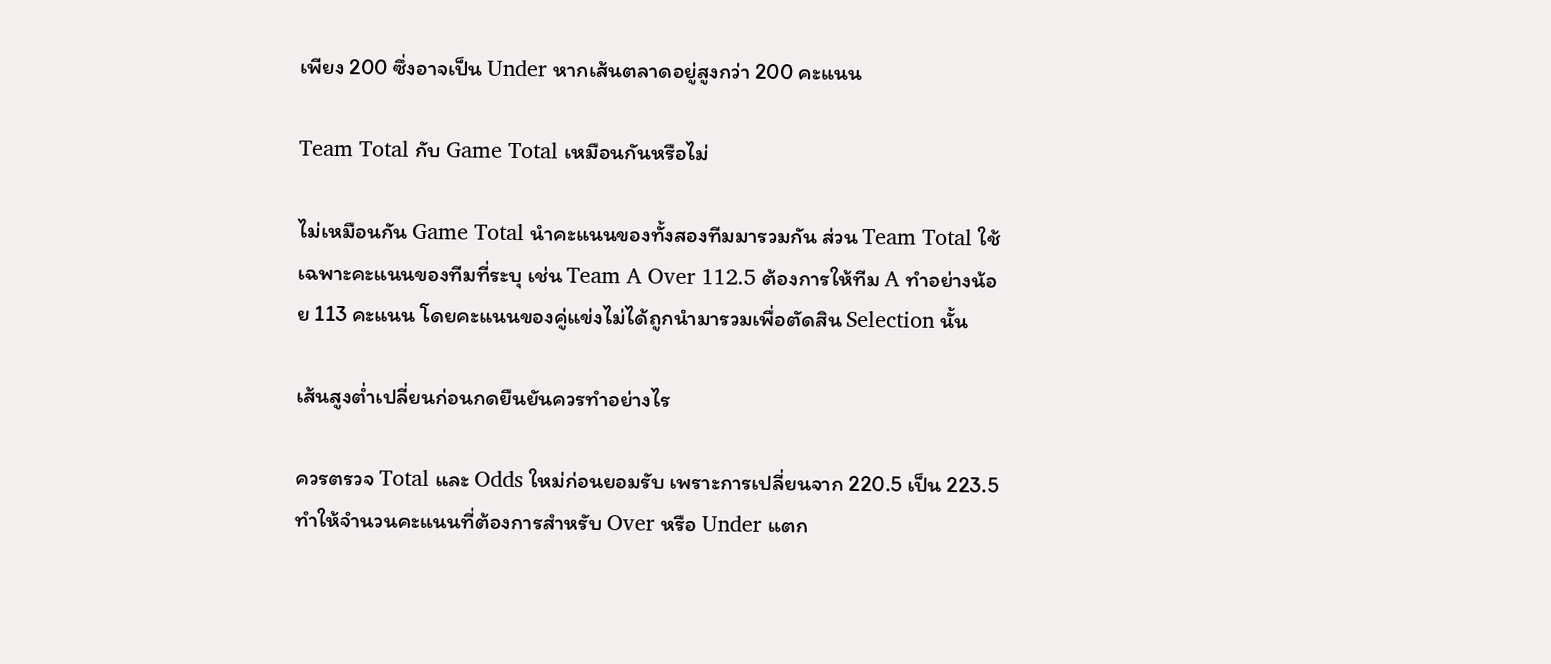เพียง 200 ซึ่งอาจเป็น Under หากเส้นตลาดอยู่สูงกว่า 200 คะแนน

Team Total กับ Game Total เหมือนกันหรือไม่

ไม่เหมือนกัน Game Total นำคะแนนของทั้งสองทีมมารวมกัน ส่วน Team Total ใช้เฉพาะคะแนนของทีมที่ระบุ เช่น Team A Over 112.5 ต้องการให้ทีม A ทำอย่างน้อย 113 คะแนน โดยคะแนนของคู่แข่งไม่ได้ถูกนำมารวมเพื่อตัดสิน Selection นั้น

เส้นสูงต่ำเปลี่ยนก่อนกดยืนยันควรทำอย่างไร

ควรตรวจ Total และ Odds ใหม่ก่อนยอมรับ เพราะการเปลี่ยนจาก 220.5 เป็น 223.5 ทำให้จำนวนคะแนนที่ต้องการสำหรับ Over หรือ Under แตก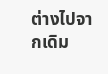ต่างไปจากเดิม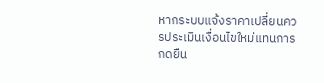หากระบบแจ้งราคาเปลี่ยนควรประเมินเงื่อนไขใหม่แทนการกดยืน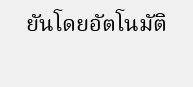ยันโดยอัตโนมัติ